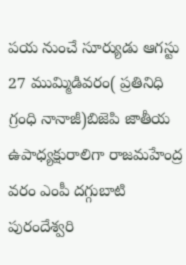పయ నుంచే సూర్యుడు ఆగస్టు 27 ముమ్మిడివరం( ప్రతినిధి గ్రంధి నానాజీ)బిజెపి జాతీయ ఉపాధ్యక్షురాలిగా రాజమహేంద్ర వరం ఎంపీ దగ్గుబాటి పురందేశ్వరి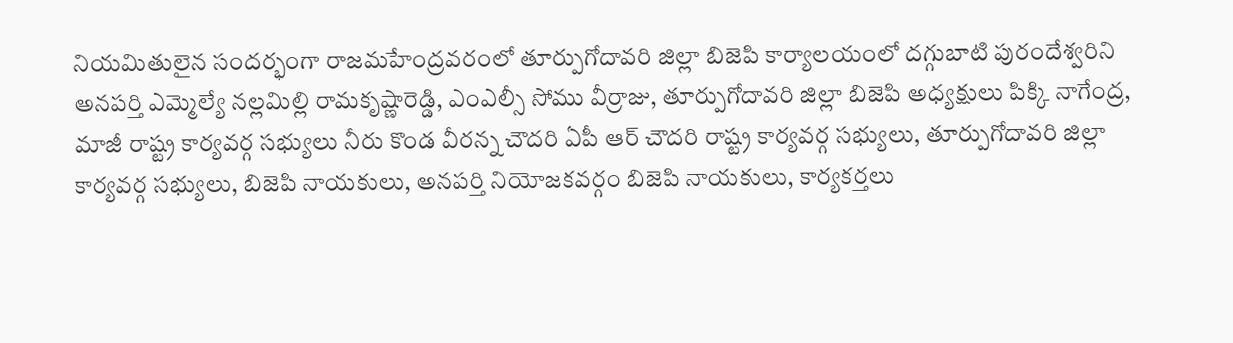నియమితులైన సందర్భంగా రాజమహేంద్రవరంలో తూర్పుగోదావరి జిల్లా బిజెపి కార్యాలయంలో దగ్గుబాటి పురందేశ్వరిని అనపర్తి ఎమ్మెల్యే నల్లమిల్లి రామకృష్ణారెడ్డి, ఎంఎల్సీ సోము వీర్రాజు, తూర్పుగోదావరి జిల్లా బిజెపి అధ్యక్షులు పిక్కి నాగేంద్ర, మాజీ రాష్ట్ర కార్యవర్గ సభ్యులు నీరు కొండ వీరన్న చౌదరి ఏపీ ఆర్ చౌదరి రాష్ట్ర కార్యవర్గ సభ్యులు, తూర్పుగోదావరి జిల్లా కార్యవర్గ సభ్యులు, బిజెపి నాయకులు, అనపర్తి నియోజకవర్గం బిజెపి నాయకులు, కార్యకర్తలు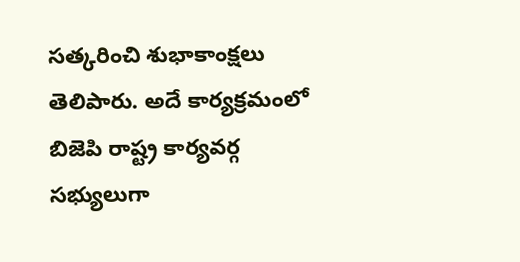సత్కరించి శుభాకాంక్షలు తెలిపారు. అదే కార్యక్రమంలో బిజెపి రాష్ట్ర కార్యవర్గ సభ్యులుగా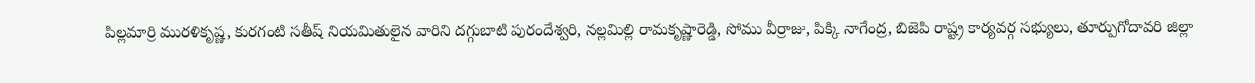పిల్లమార్రి మురళికృష్ణ, కురగంటి సతీష్ నియమితులైన వారిని దగ్గుబాటి పురందేశ్వరి, నల్లమిల్లి రామకృష్ణారెడ్డి, సోము వీర్రాజు, పిక్కి నాగేంద్ర, బిజెపి రాష్ట్ర కార్యవర్గ సభ్యులు, తూర్పుగోదావరి జిల్లా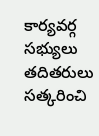కార్యవర్గ సభ్యులు తదితరులు సత్కరించి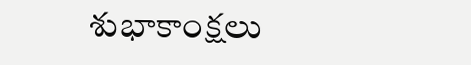శుభాకాంక్షలు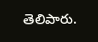తెలిపారు.